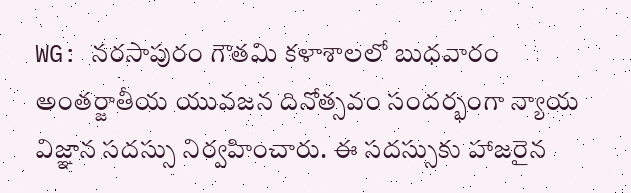WG: నరసాపురం గౌతమి కళాశాలలో బుధవారం అంతర్జాతీయ యువజన దినోత్సవం సందర్భంగా న్యాయ విజ్ఞాన సదస్సు నిర్వహించారు. ఈ సదస్సుకు హాజరైన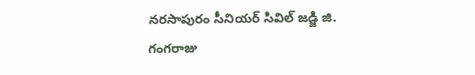నరసాపురం సీనియర్ సివిల్ జడ్జి జి. గంగరాజు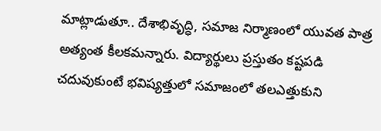మాట్లాడుతూ.. దేశాభివృద్ధి, సమాజ నిర్మాణంలో యువత పాత్ర అత్యంత కీలకమన్నారు. విద్యార్థులు ప్రస్తుతం కష్టపడి చదువుకుంటే భవిష్యత్తులో సమాజంలో తలఎత్తుకుని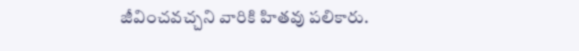జీవించవచ్చని వారికి హితవు పలికారు.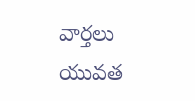వార్తలు
యువత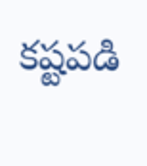కష్టపడి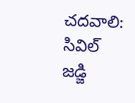చదవాలి: సివిల్ జడ్జి